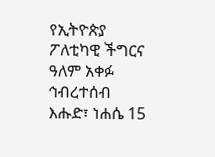የኢትዮጵያ ፖለቲካዊ ችግርና ዓለም አቀፉ ኅብረተሰብ
እሑድ፣ ነሐሴ 15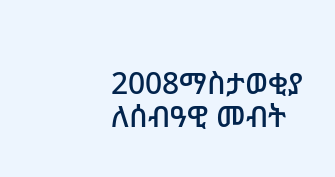2008ማስታወቂያ
ለሰብዓዊ መብት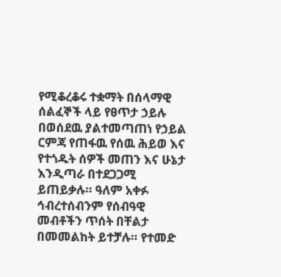የሚቆረቆሩ ተቋማት በሰላማዊ ሰልፈኞች ላይ የፀጥታ ኃይሉ በወሰደዉ ያልተመጣጠነ የኃይል ርምጃ የጠፋዉ የሰዉ ሕይወ እና የተጎዱት ሰዎች መጠን እና ሁኔታ እንዲጣራ በተደጋጋሚ ይጠይቃሉ። ዓለም አቀፉ ኅብረተሰብንም የሰብዓዊ መብቶችን ጥሰት በቸልታ በመመልከት ይተቻሉ። የተመድ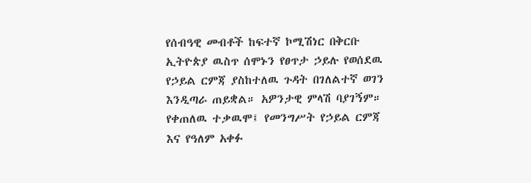የሰብዓዊ መብቶች ከፍተኛ ኮሚሽነር በቅርቡ ኢትዮጵያ ዉስጥ ሰሞኑን የፀጥታ ኃይሉ የወሰደዉ የኃይል ርምጃ ያስከተለዉ ጉዳት በገለልተኛ ወገን እንዲጣራ ጠይቋል። አዎንታዊ ምላሽ ባያገኝም። የቀጠለዉ ተቃዉሞ፤ የመንግሥት የኃይል ርምጃ እና የዓለም አቀፉ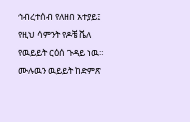ኅብረተሰብ የለዘበ አተያይ፤ የዚህ ሳምንት የዶቼ ቬለ የዉይይት ርዕሰ ጉዳይ ነዉ። ሙሉዉን ዉይይት ከድምጽ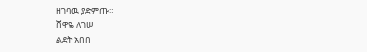ዘገባዉ ያድምጡ።
ሸዋዬ ለገሠ
ልደት አበበ